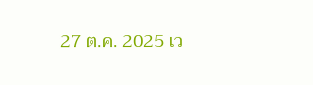27 ต.ค. 2025 เว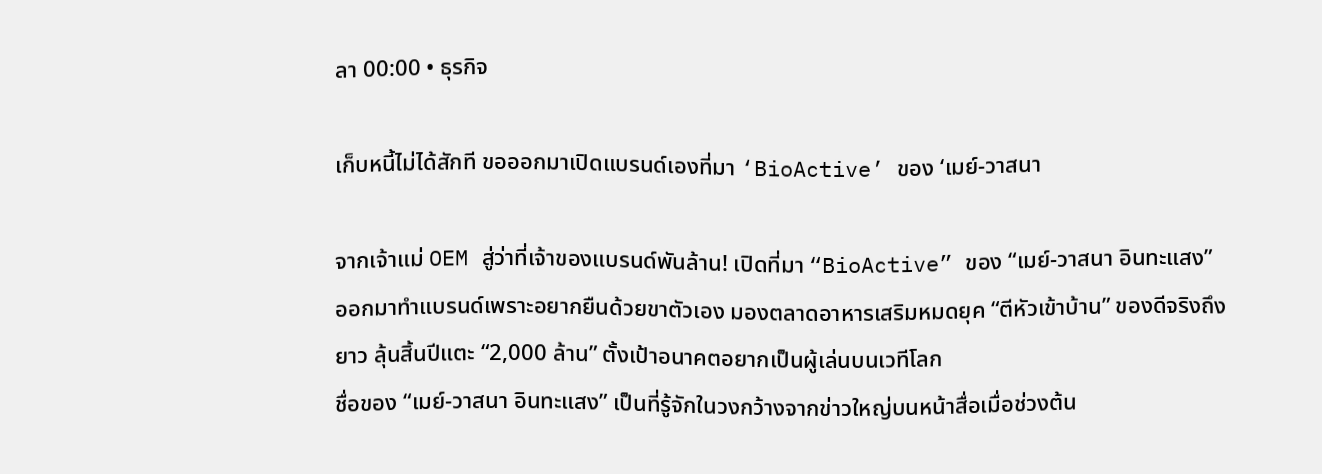ลา 00:00 • ธุรกิจ

เก็บหนี้ไม่ได้สักที ขอออกมาเปิดแบรนด์เองที่มา ‘BioActive’ ของ ‘เมย์-วาสนา

จากเจ้าแม่ OEM สู่ว่าที่เจ้าของแบรนด์พันล้าน! เปิดที่มา “BioActive” ของ “เมย์-วาสนา อินทะแสง” ออกมาทำแบรนด์เพราะอยากยืนด้วยขาตัวเอง มองตลาดอาหารเสริมหมดยุค “ตีหัวเข้าบ้าน” ของดีจริงถึงยาว ลุ้นสิ้นปีแตะ “2,000 ล้าน” ตั้งเป้าอนาคตอยากเป็นผู้เล่นบนเวทีโลก
ชื่อของ “เมย์-วาสนา อินทะแสง” เป็นที่รู้จักในวงกว้างจากข่าวใหญ่บนหน้าสื่อเมื่อช่วงต้น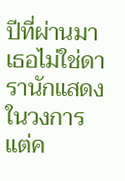ปีที่ผ่านมา เธอไม่ใช่ดารานักแสดงในวงการ แต่ค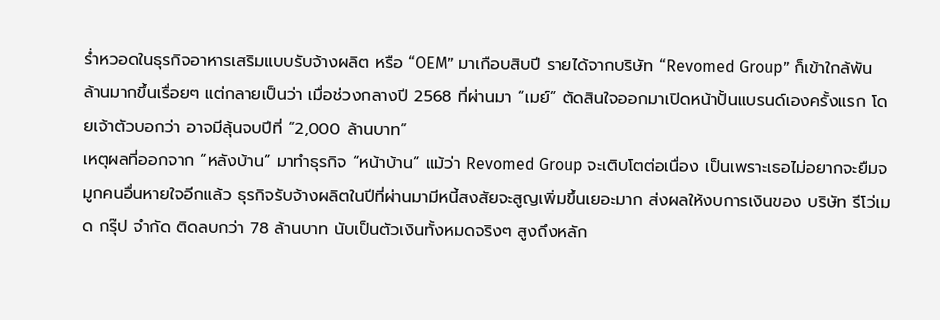ร่ำหวอดในธุรกิจอาหารเสริมแบบรับจ้างผลิต หรือ “OEM” มาเกือบสิบปี รายได้จากบริษัท “Revomed Group” ก็เข้าใกล้พันล้านมากขึ้นเรื่อยๆ แต่กลายเป็นว่า เมื่อช่วงกลางปี 2568 ที่ผ่านมา “เมย์” ตัดสินใจออกมาเปิดหน้าปั้นแบรนด์เองครั้งแรก โดยเจ้าตัวบอกว่า อาจมีลุ้นจบปีที่ “2,000 ล้านบาท”
เหตุผลที่ออกจาก “หลังบ้าน” มาทำธุรกิจ “หน้าบ้าน” แม้ว่า Revomed Group จะเติบโตต่อเนื่อง เป็นเพราะเธอไม่อยากจะยืมจมูกคนอื่นหายใจอีกแล้ว ธุรกิจรับจ้างผลิตในปีที่ผ่านมามีหนี้สงสัยจะสูญเพิ่มขึ้นเยอะมาก ส่งผลให้งบการเงินของ บริษัท รีโว่เมด กรุ๊ป จำกัด ติดลบกว่า 78 ล้านบาท นับเป็นตัวเงินทั้งหมดจริงๆ สูงถึงหลัก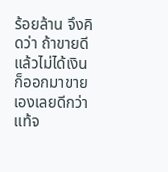ร้อยล้าน จึงคิดว่า ถ้าขายดีแล้วไม่ได้เงิน ก็ออกมาขายเองเลยดีกว่า
แท้จ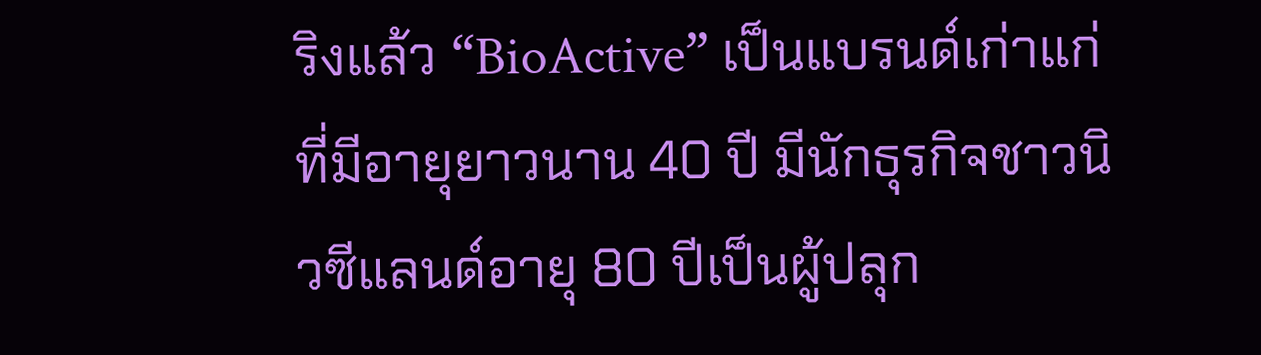ริงแล้ว “BioActive” เป็นแบรนด์เก่าแก่ที่มีอายุยาวนาน 40 ปี มีนักธุรกิจชาวนิวซีแลนด์อายุ 80 ปีเป็นผู้ปลุก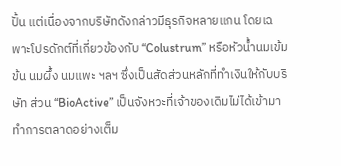ปั้น แต่เนื่องจากบริษัทดังกล่าวมีธุรกิจหลายแกน โดยเฉพาะโปรดักต์ที่เกี่ยวข้องกับ “Colustrum” หรือหัวน้ำนมเข้มข้น นมผึ้ง นมแพะ ฯลฯ ซึ่งเป็นสัดส่วนหลักที่ทำเงินให้กับบริษัท ส่วน “BioActive” เป็นจังหวะที่เจ้าของเดิมไม่ได้เข้ามาทำการตลาดอย่างเต็ม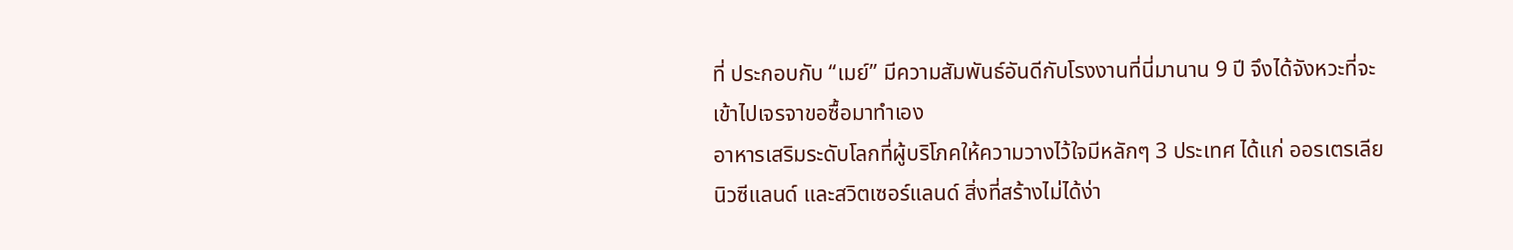ที่ ประกอบกับ “เมย์” มีความสัมพันธ์อันดีกับโรงงานที่นี่มานาน 9 ปี จึงได้จังหวะที่จะเข้าไปเจรจาขอซื้อมาทำเอง
อาหารเสริมระดับโลกที่ผู้บริโภคให้ความวางไว้ใจมีหลักๆ 3 ประเทศ ได้แก่ ออรเตรเลีย นิวซีแลนด์ และสวิตเซอร์แลนด์ สิ่งที่สร้างไม่ได้ง่า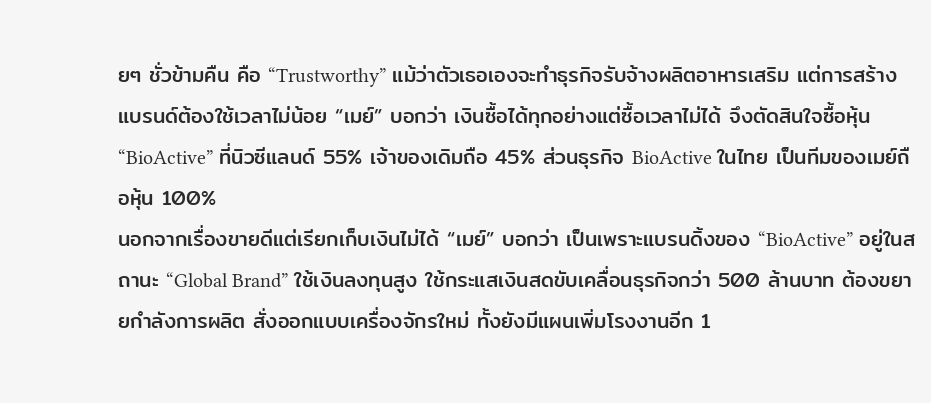ยๆ ชั่วข้ามคืน คือ “Trustworthy” แม้ว่าตัวเธอเองจะทำธุรกิจรับจ้างผลิตอาหารเสริม แต่การสร้างแบรนด์ต้องใช้เวลาไม่น้อย “เมย์” บอกว่า เงินซื้อได้ทุกอย่างแต่ซื้อเวลาไม่ได้ จึงตัดสินใจซื้อหุ้น “BioActive” ที่นิวซีแลนด์ 55% เจ้าของเดิมถือ 45% ส่วนธุรกิจ BioActive ในไทย เป็นทีมของเมย์ถือหุ้น 100%
นอกจากเรื่องขายดีแต่เรียกเก็บเงินไม่ได้ “เมย์” บอกว่า เป็นเพราะแบรนดิ้งของ “BioActive” อยู่ในสถานะ “Global Brand” ใช้เงินลงทุนสูง ใช้กระแสเงินสดขับเคลื่อนธุรกิจกว่า 500 ล้านบาท ต้องขยายกำลังการผลิต สั่งออกแบบเครื่องจักรใหม่ ทั้งยังมีแผนเพิ่มโรงงานอีก 1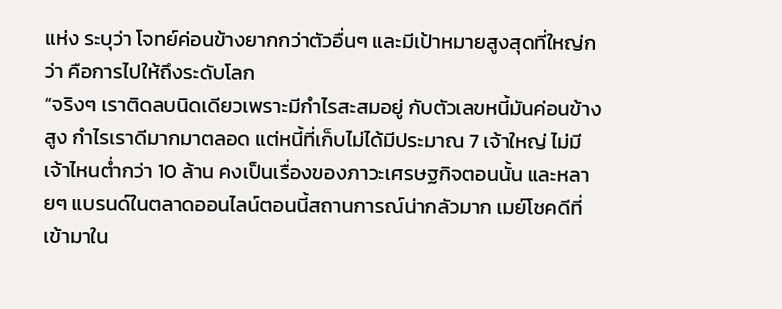แห่ง ระบุว่า โจทย์ค่อนข้างยากกว่าตัวอื่นๆ และมีเป้าหมายสูงสุดที่ใหญ่กว่า คือการไปให้ถึงระดับโลก
“จริงๆ เราติดลบนิดเดียวเพราะมีกำไรสะสมอยู่ กับตัวเลขหนี้มันค่อนข้างสูง กำไรเราดีมากมาตลอด แต่หนี้ที่เก็บไม่ได้มีประมาณ 7 เจ้าใหญ่ ไม่มีเจ้าไหนต่ำกว่า 10 ล้าน คงเป็นเรื่องของภาวะเศรษฐกิจตอนนั้น และหลายๆ แบรนด์ในตลาดออนไลน์ตอนนี้สถานการณ์น่ากลัวมาก เมย์โชคดีที่เข้ามาใน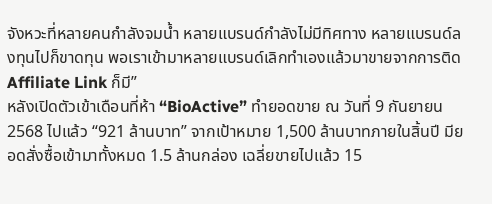จังหวะที่หลายคนกำลังจมน้ำ หลายแบรนด์กำลังไม่มีทิศทาง หลายแบรนด์ลงทุนไปก็ขาดทุน พอเราเข้ามาหลายแบรนด์เลิกทำเองแล้วมาขายจากการติด Affiliate Link ก็มี”
หลังเปิดตัวเข้าเดือนที่ห้า “BioActive” ทำยอดขาย ณ วันที่ 9 กันยายน 2568 ไปแล้ว “921 ล้านบาท” จากเป้าหมาย 1,500 ล้านบาทภายในสิ้นปี มียอดสั่งซื้อเข้ามาทั้งหมด 1.5 ล้านกล่อง เฉลี่ยขายไปแล้ว 15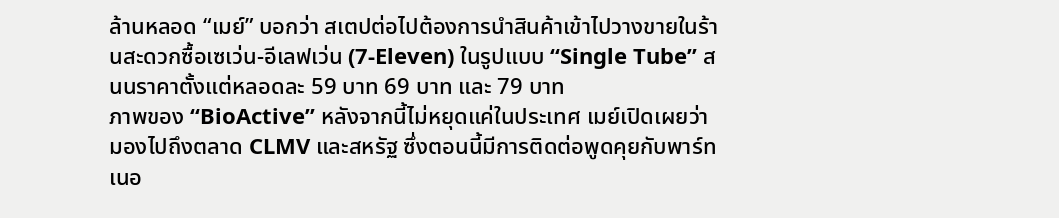ล้านหลอด “เมย์” บอกว่า สเตปต่อไปต้องการนำสินค้าเข้าไปวางขายในร้านสะดวกซื้อเซเว่น-อีเลฟเว่น (7-Eleven) ในรูปแบบ “Single Tube” สนนราคาตั้งแต่หลอดละ 59 บาท 69 บาท และ 79 บาท
ภาพของ “BioActive” หลังจากนี้ไม่หยุดแค่ในประเทศ เมย์เปิดเผยว่า มองไปถึงตลาด CLMV และสหรัฐ ซึ่งตอนนี้มีการติดต่อพูดคุยกับพาร์ทเนอ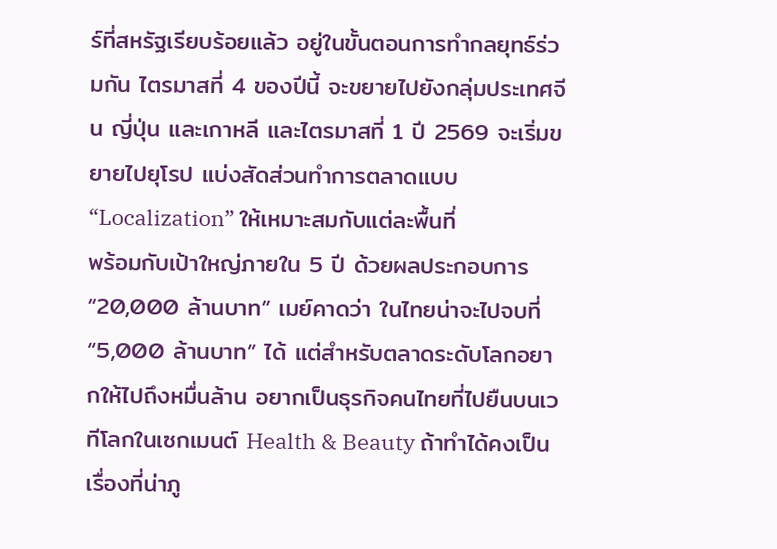ร์ที่สหรัฐเรียบร้อยแล้ว อยู่ในขั้นตอนการทำกลยุทธ์ร่วมกัน ไตรมาสที่ 4 ของปีนี้ จะขยายไปยังกลุ่มประเทศจีน ญี่ปุ่น และเกาหลี และไตรมาสที่ 1 ปี 2569 จะเริ่มขยายไปยุโรป แบ่งสัดส่วนทำการตลาดแบบ “Localization” ให้เหมาะสมกับแต่ละพื้นที่
พร้อมกับเป้าใหญ่ภายใน 5 ปี ด้วยผลประกอบการ “20,000 ล้านบาท” เมย์คาดว่า ในไทยน่าจะไปจบที่ “5,000 ล้านบาท” ได้ แต่สำหรับตลาดระดับโลกอยากให้ไปถึงหมื่นล้าน อยากเป็นธุรกิจคนไทยที่ไปยืนบนเวทีโลกในเซกเมนต์ Health & Beauty ถ้าทำได้คงเป็นเรื่องที่น่าภู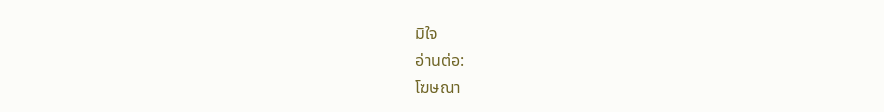มิใจ
อ่านต่อ:
โฆษณา